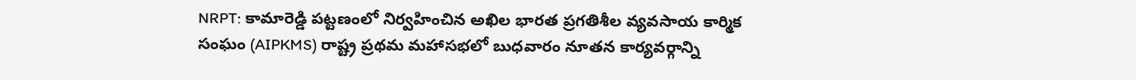NRPT: కామారెడ్డి పట్టణంలో నిర్వహించిన అఖిల భారత ప్రగతిశీల వ్యవసాయ కార్మిక సంఘం (AIPKMS) రాష్ట్ర ప్రథమ మహాసభలో బుధవారం నూతన కార్యవర్గాన్ని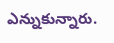ఎన్నుకున్నారు.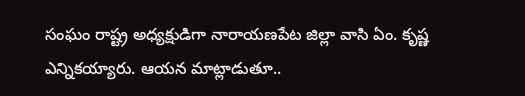సంఘం రాష్ట్ర అధ్యక్షుడిగా నారాయణపేట జిల్లా వాసి ఏం. కృష్ణ ఎన్నికయ్యారు. ఆయన మాట్లాడుతూ..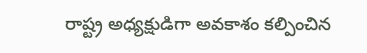రాష్ట్ర అధ్యక్షుడిగా అవకాశం కల్పించిన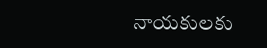నాయకులకు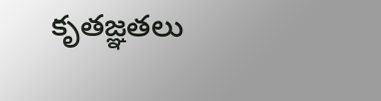కృతజ్ఞతలు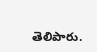తెలిపారు.